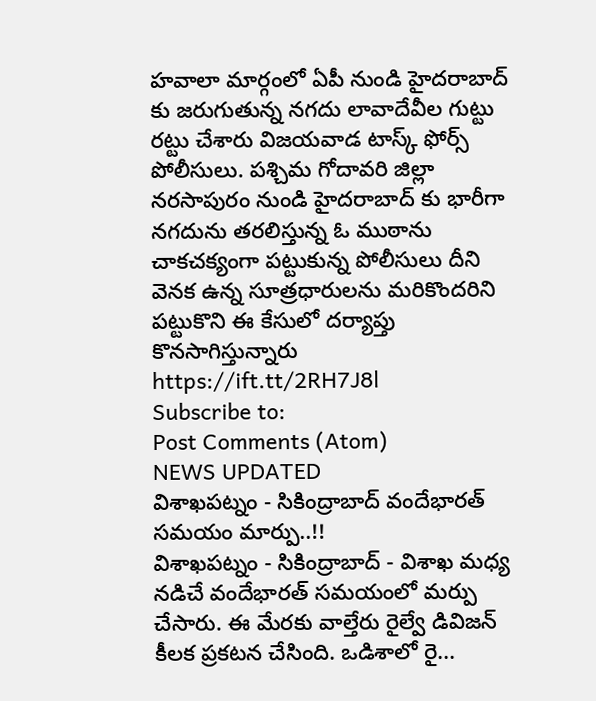హవాలా మార్గంలో ఏపీ నుండి హైదరాబాద్ కు జరుగుతున్న నగదు లావాదేవీల గుట్టు రట్టు చేశారు విజయవాడ టాస్క్ ఫోర్స్ పోలీసులు. పశ్చిమ గోదావరి జిల్లా నరసాపురం నుండి హైదరాబాద్ కు భారీగా నగదును తరలిస్తున్న ఓ ముఠాను చాకచక్యంగా పట్టుకున్న పోలీసులు దీని వెనక ఉన్న సూత్రధారులను మరికొందరిని పట్టుకొని ఈ కేసులో దర్యాప్తు కొనసాగిస్తున్నారు
https://ift.tt/2RH7J8l
Subscribe to:
Post Comments (Atom)
NEWS UPDATED
విశాఖపట్నం - సికింద్రాబాద్ వందేభారత్ సమయం మార్పు..!!
విశాఖపట్నం - సికింద్రాబాద్ - విశాఖ మధ్య నడిచే వందేభారత్ సమయంలో మర్పు చేసారు. ఈ మేరకు వాల్తేరు రైల్వే డివిజన్ కీలక ప్రకటన చేసింది. ఒడిశాలో రై...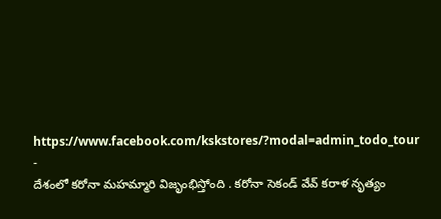https://www.facebook.com/kskstores/?modal=admin_todo_tour
-
దేశంలో కరోనా మహమ్మారి విజృంభిస్తోంది . కరోనా సెకండ్ వేవ్ కరాళ నృత్యం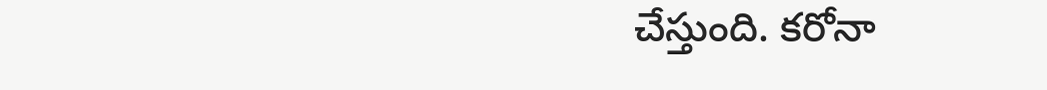చేస్తుంది. కరోనా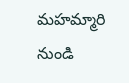మహమ్మారి నుండి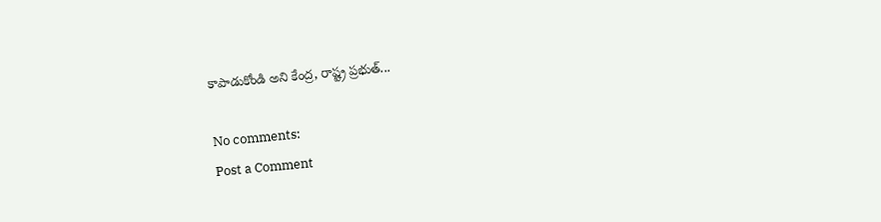కాపాడుకోండి అని కేంద్ర, రాష్ట్ర ప్రభుత్...

No comments:
Post a Comment